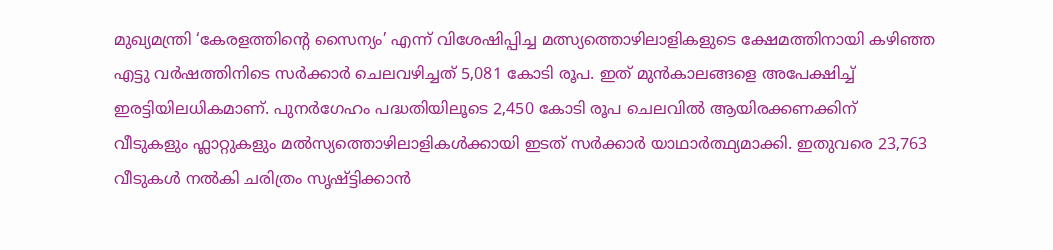മുഖ്യമന്ത്രി ‘കേരളത്തിന്‍റെ സൈന്യം’ എന്ന് വിശേഷിപ്പിച്ച മത്സ്യത്തൊഴിലാളികളുടെ ക്ഷേമത്തിനായി കഴിഞ്ഞ എട്ടു വർഷത്തിനിടെ സർക്കാർ ചെലവഴിച്ചത് 5,081 കോടി രൂപ. ഇത് മുൻകാലങ്ങളെ അപേക്ഷിച്ച് ഇരട്ടിയിലധികമാണ്. പുനർഗേഹം പദ്ധതിയിലൂടെ 2,450 കോടി രൂപ ചെലവിൽ ആയിരക്കണക്കിന് വീടുകളും ഫ്ലാറ്റുകളും മൽസ്യത്തൊഴിലാളികൾക്കായി ഇടത് സർക്കാർ യാഥാർത്ഥ്യമാക്കി. ഇതുവരെ 23,763 വീടുകൾ നൽകി ചരിത്രം സൃഷ്ട്ടിക്കാൻ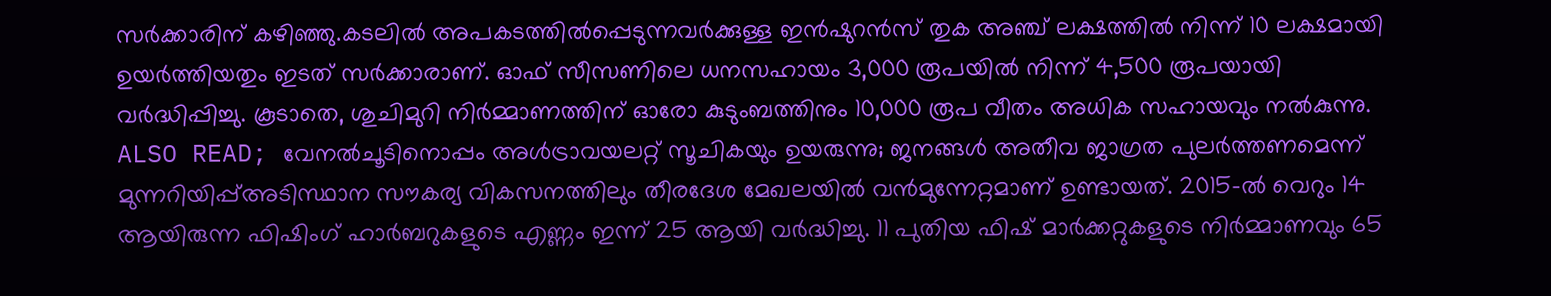സർക്കാരിന് കഴിഞ്ഞു.കടലിൽ അപകടത്തിൽപ്പെടുന്നവർക്കുള്ള ഇൻഷുറൻസ് തുക അഞ്ച് ലക്ഷത്തിൽ നിന്ന് 10 ലക്ഷമായി ഉയർത്തിയതും ഇടത് സർക്കാരാണ്. ഓഫ് സീസണിലെ ധനസഹായം 3,000 രൂപയിൽ നിന്ന് 4,500 രൂപയായി വർദ്ധിപ്പിച്ചു. കൂടാതെ, ശുചിമുറി നിർമ്മാണത്തിന് ഓരോ കുടുംബത്തിനും 10,000 രൂപ വീതം അധിക സഹായവും നൽകുന്നു. ALSO READ; വേനല്‍ചൂടിനൊപ്പം അള്‍ട്രാവയലറ്റ് സൂചികയും ഉയരുന്നു; ജനങ്ങള്‍ അതീവ ജാഗ്രത പുലര്‍ത്തണമെന്ന് മുന്നറിയിപ്പ്അടിസ്ഥാന സൗകര്യ വികസനത്തിലും തീരദേശ മേഖലയിൽ വൻമുന്നേറ്റമാണ് ഉണ്ടായത്. 2015-ൽ വെറും 14 ആയിരുന്ന ഫിഷിംഗ് ഹാർബറുകളുടെ എണ്ണം ഇന്ന് 25 ആയി വർദ്ധിച്ചു. 11 പുതിയ ഫിഷ് മാർക്കറ്റുകളുടെ നിർമ്മാണവും 65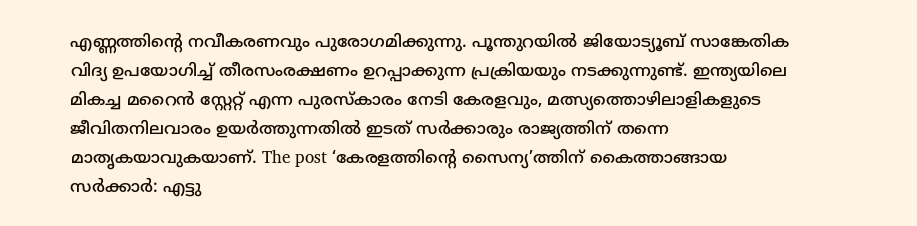എണ്ണത്തിന്റെ നവീകരണവും പുരോഗമിക്കുന്നു. പൂന്തുറയിൽ ജിയോട്യൂബ് സാങ്കേതിക വിദ്യ ഉപയോഗിച്ച് തീരസംരക്ഷണം ഉറപ്പാക്കുന്ന പ്രക്രിയയും നടക്കുന്നുണ്ട്. ഇന്ത്യയിലെ മികച്ച മറൈൻ സ്റ്റേറ്റ് എന്ന പുരസ്കാരം നേടി കേരളവും, മത്സ്യത്തൊഴിലാളികളുടെ ജീവിതനിലവാരം ഉയർത്തുന്നതിൽ ഇടത് സർക്കാരും രാജ്യത്തിന് തന്നെ മാതൃകയാവുകയാണ്. The post ‘കേരളത്തിന്റെ സൈന്യ’ത്തിന് കൈത്താങ്ങായ സർക്കാർ: എട്ടു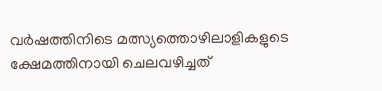വർഷത്തിനിടെ മത്സ്യത്തൊഴിലാളികളുടെ ക്ഷേമത്തിനായി ചെലവഴിച്ചത്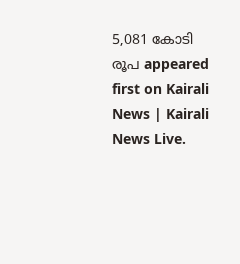5,081 കോടി രൂപ appeared first on Kairali News | Kairali News Live.